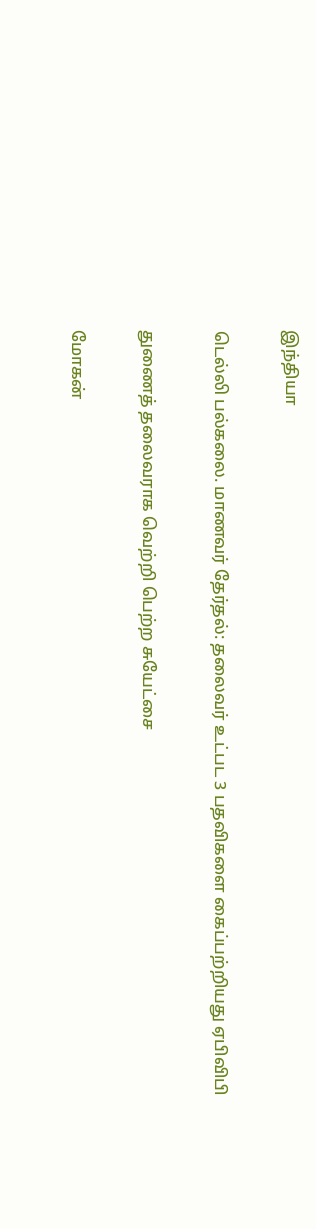இந்தியா

டெல்லி பல்கலை. மாணவர் தேர்தல்: தலைவர் உட்பட 3 பதவிகளை கைப்பற்றியது ஏபிவிபி

துணைத் தலைவராக வெற்றி பெற்ற சுயேட்சை

மோகன்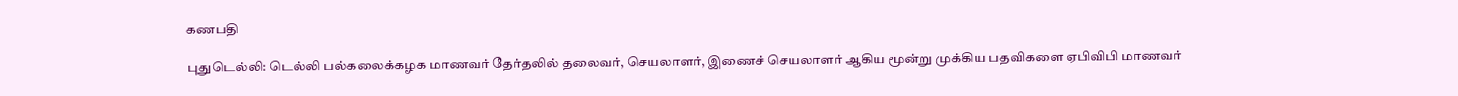கணபதி

புதுடெல்லி: டெல்லி பல்கலைக்கழக மாணவர் தேர்தலில் தலைவர், செயலாளர், இணைச் செயலாளர் ஆகிய மூன்று முக்கிய பதவிகளை ஏபிவிபி மாணவர்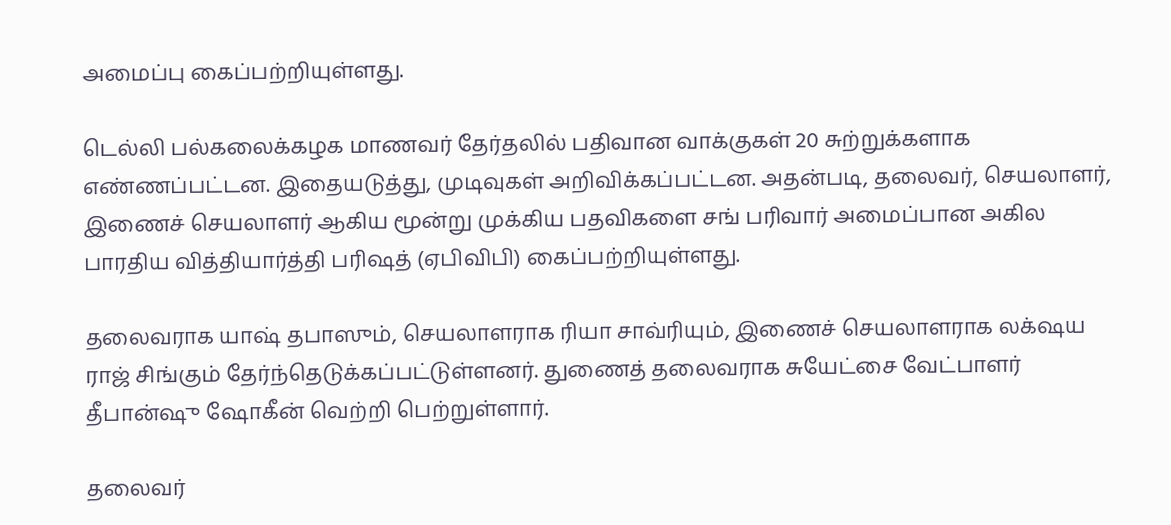அமைப்பு கைப்பற்றியுள்ளது.

டெல்லி பல்கலைக்கழக மாணவர் தேர்தலில் பதிவான வாக்குகள் 20 சுற்றுக்களாக எண்ணப்பட்டன. இதையடுத்து, முடிவுகள் அறிவிக்கப்பட்டன. அதன்படி, தலைவர், செயலாளர், இணைச் செயலாளர் ஆகிய மூன்று முக்கிய பதவிகளை சங் பரிவார் அமைப்பான அகில பாரதிய வித்தியார்த்தி பரிஷத் (ஏபிவிபி) கைப்பற்றியுள்ளது.

தலைவராக யாஷ் தபாஸும், செயலாளராக ரியா சாவ்ரியும், இணைச் செயலாளராக லக்‌ஷய ராஜ் சிங்கும் தேர்ந்தெடுக்கப்பட்டுள்ளனர். துணைத் தலைவராக சுயேட்சை வேட்பாளர் தீபான்ஷு ஷோகீன் வெற்றி பெற்றுள்ளார்.

தலைவர்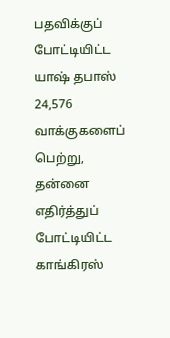பதவிக்குப் போட்டியிட்ட யாஷ் தபாஸ் 24,576 வாக்குகளைப் பெற்று, தன்னை எதிர்த்துப் போட்டியிட்ட காங்கிரஸ்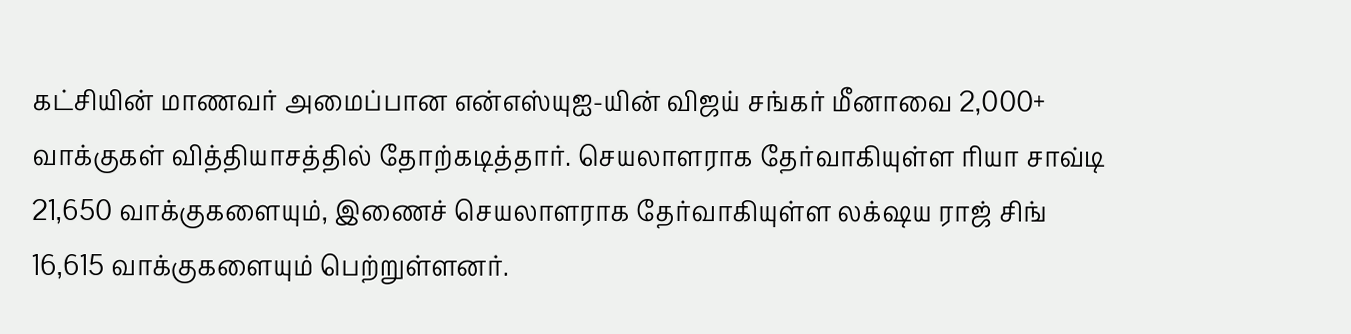கட்சியின் மாணவர் அமைப்பான என்எஸ்யுஐ-யின் விஜய் சங்கர் மீனாவை 2,000+ வாக்குகள் வித்தியாசத்தில் தோற்கடித்தார். செயலாளராக தேர்வாகியுள்ள ரியா சாவ்டி 21,650 வாக்குகளையும், இணைச் செயலாளராக தேர்வாகியுள்ள லக்‌ஷய ராஜ் சிங் 16,615 வாக்குகளையும் பெற்றுள்ளனர்.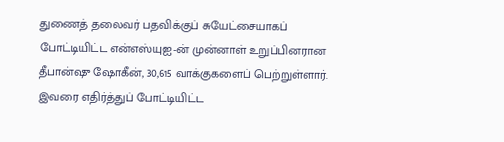துணைத் தலைவர் பதவிக்குப் சுயேட்சையாகப் போட்டியிட்ட என்எஸ்யுஐ-ன் முன்னாள் உறுப்பினரான தீபான்ஷு ஷோகீன், 30,615 வாக்குகளைப் பெற்றுள்ளார். இவரை எதிர்த்துப் போட்டியிட்ட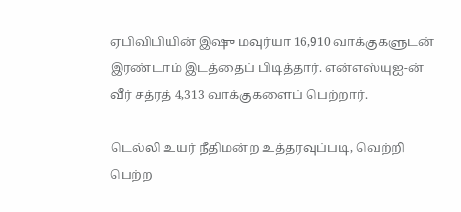ஏபிவிபியின் இஷு மவுர்யா 16,910 வாக்குகளுடன் இரண்டாம் இடத்தைப் பிடித்தார். என்எஸ்யுஐ-ன் வீர் சத்ரத் 4,313 வாக்குகளைப் பெற்றார்.

டெல்லி உயர் நீதிமன்ற உத்தரவுப்படி, வெற்றி பெற்ற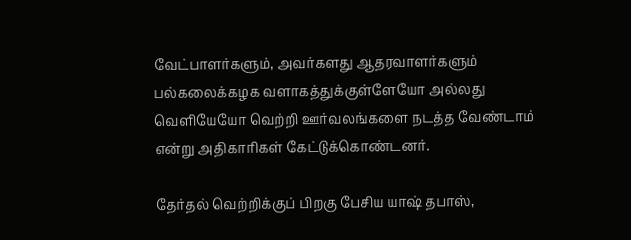வேட்பாளர்களும், அவர்களது ஆதரவாளர்களும் பல்கலைக்கழக வளாகத்துக்குள்ளேயோ அல்லது வெளியேயோ வெற்றி ஊர்வலங்களை நடத்த வேண்டாம் என்று அதிகாரிகள் கேட்டுக்கொண்டனர்.

தேர்தல் வெற்றிக்குப் பிறகு பேசிய யாஷ் தபாஸ்,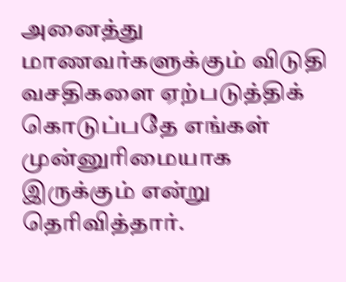அனைத்து மாணவர்களுக்கும் விடுதி வசதிகளை ஏற்படுத்திக் கொடுப்பதே எங்கள் முன்னுரிமையாக இருக்கும் என்று தெரிவித்தார்.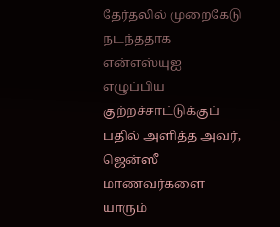தேர்தலில் முறைகேடு நடந்ததாக என்எஸ்யுஐ எழுப்பிய குற்றச்சாட்டுக்குப் பதில் அளித்த அவர், ஜென்ஸீ மாணவர்களை யாரும்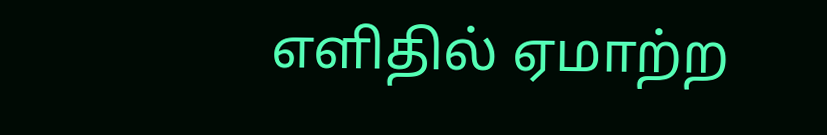எளிதில் ஏமாற்ற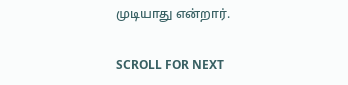முடியாது என்றார்.

SCROLL FOR NEXT